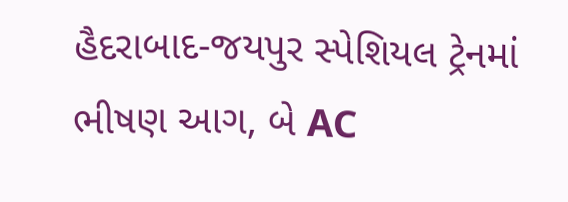હૈદરાબાદ-જયપુર સ્પેશિયલ ટ્રેનમાં ભીષણ આગ, બે AC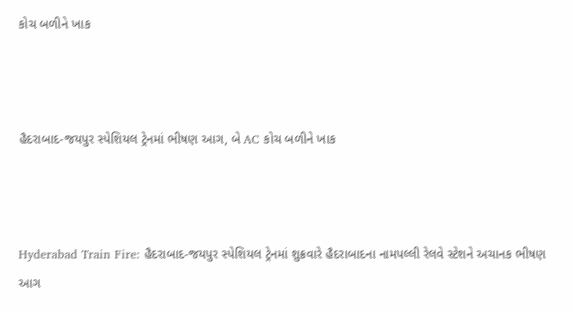કોચ બળીને ખાક



હૈદરાબાદ-જયપુર સ્પેશિયલ ટ્રેનમાં ભીષણ આગ, બે AC કોચ બળીને ખાક



Hyderabad Train Fire: હૈદરાબાદ-જયપુર સ્પેશિયલ ટ્રેનમાં શુક્રવારે હૈદરાબાદના નામપલ્લી રેલવે સ્ટેશને અચાનક ભીષણ આગ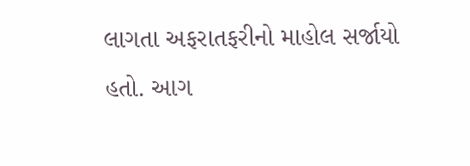લાગતા અફરાતફરીનો માહોલ સર્જાયો હતો. આગ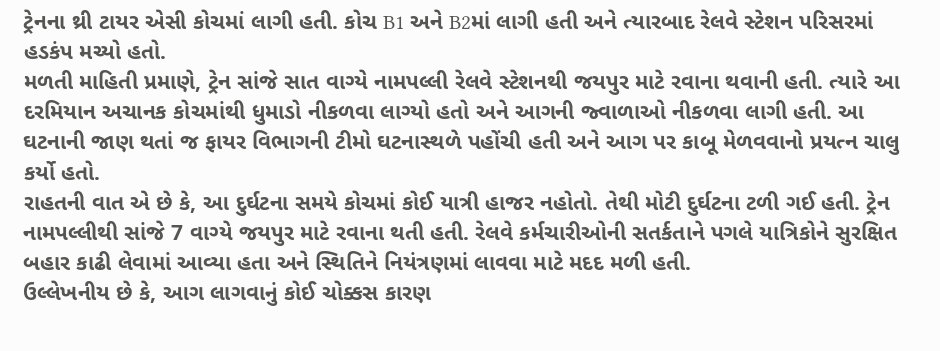ટ્રેનના થ્રી ટાયર એસી કોચમાં લાગી હતી. કોચ B1 અને B2માં લાગી હતી અને ત્યારબાદ રેલવે સ્ટેશન પરિસરમાં હડકંપ મચ્યો હતો.
મળતી માહિતી પ્રમાણે, ટ્રેન સાંજે સાત વાગ્યે નામપલ્લી રેલવે સ્ટેશનથી જયપુર માટે રવાના થવાની હતી. ત્યારે આ દરમિયાન અચાનક કોચમાંથી ધુમાડો નીકળવા લાગ્યો હતો અને આગની જ્વાળાઓ નીકળવા લાગી હતી. આ ઘટનાની જાણ થતાં જ ફાયર વિભાગની ટીમો ઘટનાસ્થળે પહોંચી હતી અને આગ પર કાબૂ મેળવવાનો પ્રયત્ન ચાલુ કર્યો હતો.
રાહતની વાત એ છે કે, આ દુર્ઘટના સમયે કોચમાં કોઈ યાત્રી હાજર નહોતો. તેથી મોટી દુર્ઘટના ટળી ગઈ હતી. ટ્રેન નામપલ્લીથી સાંજે 7 વાગ્યે જયપુર માટે રવાના થતી હતી. રેલવે કર્મચારીઓની સતર્કતાને પગલે યાત્રિકોને સુરક્ષિત બહાર કાઢી લેવામાં આવ્યા હતા અને સ્થિતિને નિયંત્રણમાં લાવવા માટે મદદ મળી હતી.
ઉલ્લેખનીય છે કે, આગ લાગવાનું કોઈ ચોક્કસ કારણ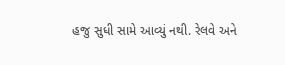હજુ સુધી સામે આવ્યું નથી. રેલવે અને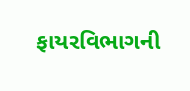ફાયરવિભાગની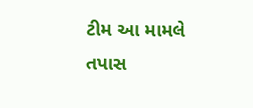ટીમ આ મામલે તપાસ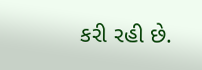કરી રહી છે.